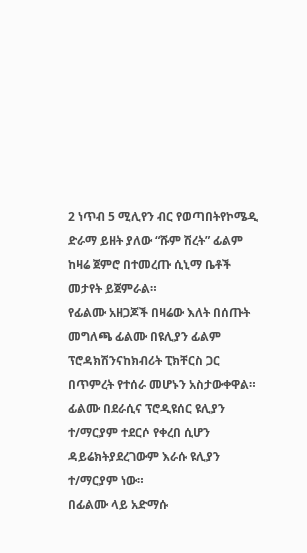2 ነጥብ 5 ሚሊየን ብር የወጣበትየኮሜዲ ድራማ ይዘት ያለው “ሹም ሽረት” ፊልም ከዛሬ ጀምሮ በተመረጡ ሲኒማ ቤቶች መታየት ይጀምራል።
የፊልሙ አዘጋጆች በዛሬው እለት በሰጡት መግለጫ ፊልሙ በዩሊያን ፊልም ፕሮዳክሽንናከክብሪት ፒክቸርስ ጋር በጥምረት የተሰራ መሆኑን አስታውቀዋል።
ፊልሙ በደራሲና ፕሮዲዩሰር ዩሊያን ተ/ማርያም ተደርሶ የቀረበ ሲሆን ዳይሬክትያደረገውም እራሱ ዩሊያን ተ/ማርያም ነው።
በፊልሙ ላይ አድማሱ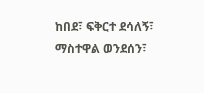ከበደ፣ ፍቅርተ ደሳለኝ፣ ማስተዋል ወንደሰን፣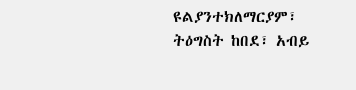ዩልያንተክለማርያም፣ ትዕግስት ከበደ፣ አብይ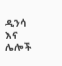ዲንሳ እና ሌሎች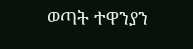ወጣት ተዋንያን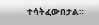ተሳትፈውበታል።